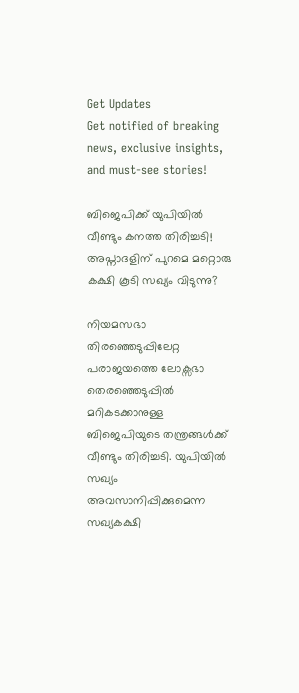Get Updates
Get notified of breaking news, exclusive insights, and must-see stories!

ബിജെപിക്ക് യുപിയില്‍ വീണ്ടും കനത്ത തിരിച്ചടി! അപ്നാദളിന് പുറമെ മറ്റൊരു കക്ഷി കൂടി സഖ്യം വിടുന്നു?

നിയമസഭാ തിരഞ്ഞെടുപ്പിലേറ്റ പരാജയത്തെ ലോക്സഭാ തെരഞ്ഞെടുപ്പില്‍ മറികടക്കാനുള്ള ബിജെപിയുടെ തന്ത്രങ്ങള്‍ക്ക് വീണ്ടും തിരിച്ചടി. യുപിയില്‍ സഖ്യം അവസാനിപ്പിക്കുമെന്ന സഖ്യകക്ഷി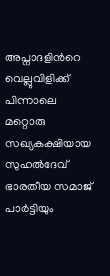അപ്നാദളിന്‍റെ വെല്ലുവിളിക്ക് പിന്നാലെ മറ്റൊരു സഖ്യകക്ഷിയായ സുഹല്‍ദേവ് ഭാരതീയ സമാജ് പാര്‍ട്ടിയും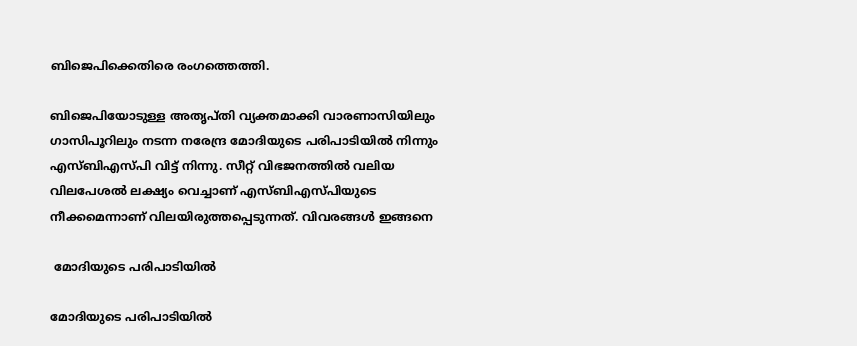ബിജെപിക്കെതിരെ രംഗത്തെത്തി.

ബിജെപിയോടുള്ള അതൃപ്തി വ്യക്തമാക്കി വാരണാസിയിലും ഗാസിപൂറിലും നടന്ന നരേന്ദ്ര മോദിയുടെ പരിപാടിയില്‍ നിന്നും എസ്ബിഎസ്പി വിട്ട് നിന്നു. സീറ്റ് വിഭജനത്തില്‍ വലിയ വിലപേശല്‍ ലക്ഷ്യം വെച്ചാണ് എസ്ബിഎസ്പിയുടെ നീക്കമെന്നാണ് വിലയിരുത്തപ്പെടുന്നത്. വിവരങ്ങള്‍ ഇങ്ങനെ

 മോദിയുടെ പരിപാടിയില്‍

മോദിയുടെ പരിപാടിയില്‍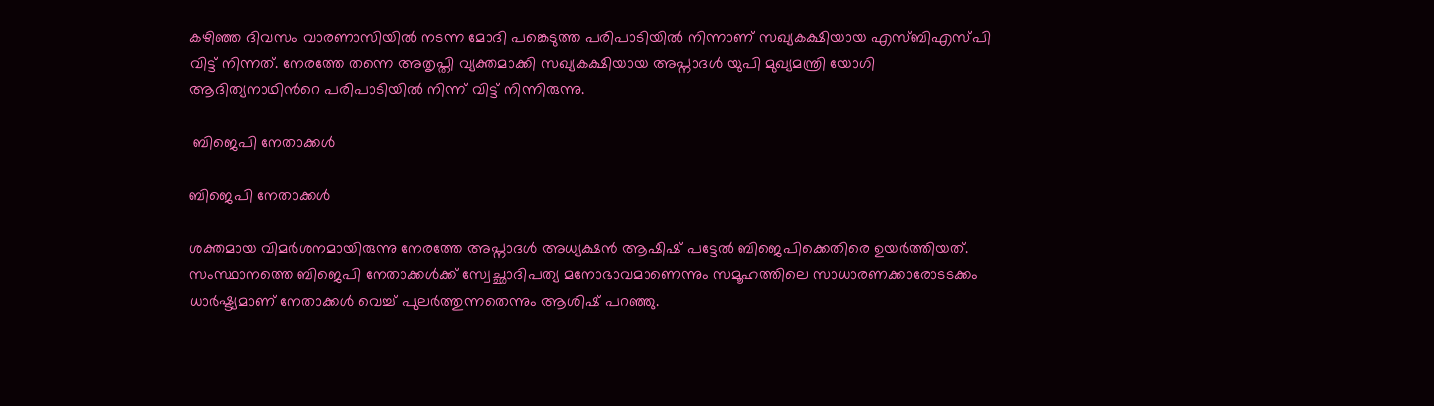കഴിഞ്ഞ ദിവസം വാരണാസിയില്‍ നടന്ന മോദി പങ്കെടുത്ത പരിപാടിയില്‍ നിന്നാണ് സഖ്യകക്ഷിയായ എസ്ബിഎസ്പി വിട്ട് നിന്നത്. നേരത്തേ തന്നെ അതൃപ്തി വ്യക്തമാക്കി സഖ്യകക്ഷിയായ അപ്നാദള്‍ യുപി മുഖ്യമന്ത്രി യോഗി ആദിത്യനാഥിന്‍റെ പരിപാടിയില്‍ നിന്ന് വിട്ട് നിന്നിരുന്നു.

 ബിജെപി നേതാക്കള്‍

ബിജെപി നേതാക്കള്‍

ശക്തമായ വിമര്‍ശനമായിരുന്നു നേരത്തേ അപ്നാദള്‍ അധ്യക്ഷന്‍ ആഷിഷ് പട്ടേല്‍ ബിജെപിക്കെതിരെ ഉയര്‍ത്തിയത്.
സംസ്ഥാനത്തെ ബിജെപി നേതാക്കള്‍ക്ക് സ്വേച്ഛാദിപത്യ മനോഭാവമാണെന്നും സമൂഹത്തിലെ സാധാരണക്കാരോടടക്കം ധാര്‍ഷ്ട്യമാണ് നേതാക്കള്‍ വെച്ച് പുലര്‍ത്തുന്നതെന്നും ആശിഷ് പറഞ്ഞു.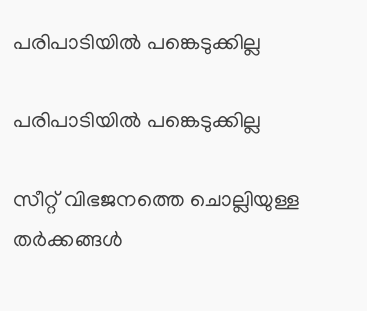പരിപാടിയില്‍ പങ്കെടുക്കില്ല

പരിപാടിയില്‍ പങ്കെടുക്കില്ല

സീറ്റ് വിഭജനത്തെ ചൊല്ലിയുള്ള തര്‍ക്കങ്ങള്‍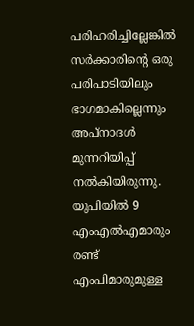പരിഹരിച്ചില്ലേങ്കില്‍ സര്‍ക്കാരിന്‍റെ ഒരു പരിപാടിയിലും ഭാഗമാകില്ലെന്നും അപ്നാദള്‍ മുന്നറിയിപ്പ് നല്‍കിയിരുന്നു.
യുപിയില്‍ 9 എംഎല്‍എമാരും രണ്ട് എംപിമാരുമുള്ള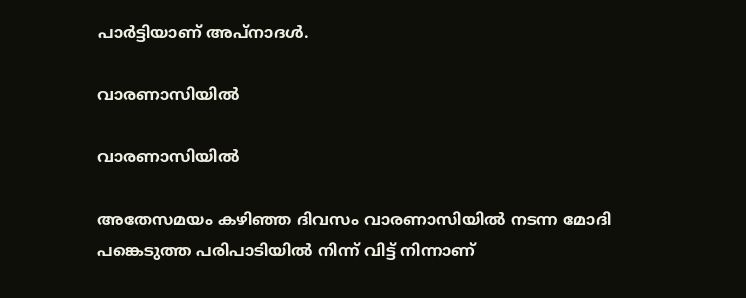പാര്‍ട്ടിയാണ് അപ്നാദള്‍.

വാരണാസിയില്‍

വാരണാസിയില്‍

അതേസമയം കഴിഞ്ഞ ദിവസം വാരണാസിയില്‍ നടന്ന മോദി പങ്കെടുത്ത പരിപാടിയില്‍ നിന്ന് വിട്ട് നിന്നാണ്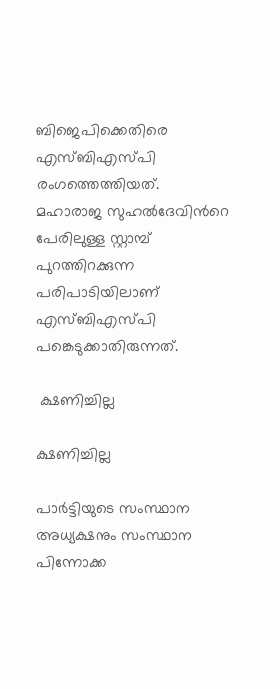ബിജെപിക്കെതിരെ എസ്ബിഎസ്പി രംഗത്തെത്തിയത്. മഹാരാജ സുഹല്‍ദേവിന്‍റെ പേരിലുള്ള സ്റ്റാമ്പ് പുറത്തിറക്കുന്ന പരിപാടിയിലാണ് എസ്ബിഎസ്പി പങ്കെടുക്കാതിരുന്നത്.

 ക്ഷണിച്ചില്ല

ക്ഷണിച്ചില്ല

പാര്‍ട്ടിയുടെ സംസ്ഥാന അധ്യക്ഷനും സംസ്ഥാന പിന്നോക്ക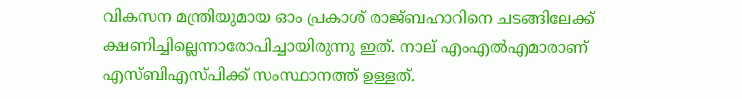വികസന മന്ത്രിയുമായ ഓം പ്രകാശ് രാജ്ബഹാറിനെ ചടങ്ങിലേക്ക് ക്ഷണിച്ചില്ലെന്നാരോപിച്ചായിരുന്നു ഇത്. നാല് എംഎല്‍എമാരാണ് എസ്ബിഎസ്പിക്ക് സംസ്ഥാനത്ത് ഉള്ളത്.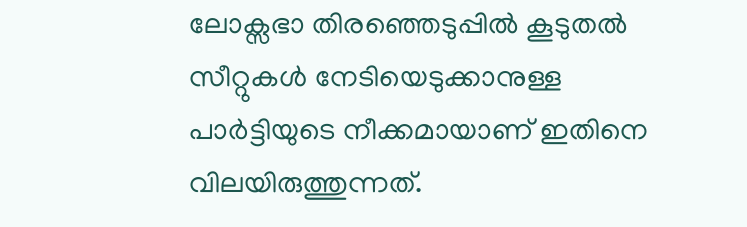ലോക്സഭാ തിരഞ്ഞെടുപ്പില്‍ കൂടുതല്‍ സീറ്റുകള്‍ നേടിയെടുക്കാനുള്ള പാര്‍ട്ടിയുടെ നീക്കമായാണ് ഇതിനെ വിലയിരുത്തുന്നത്.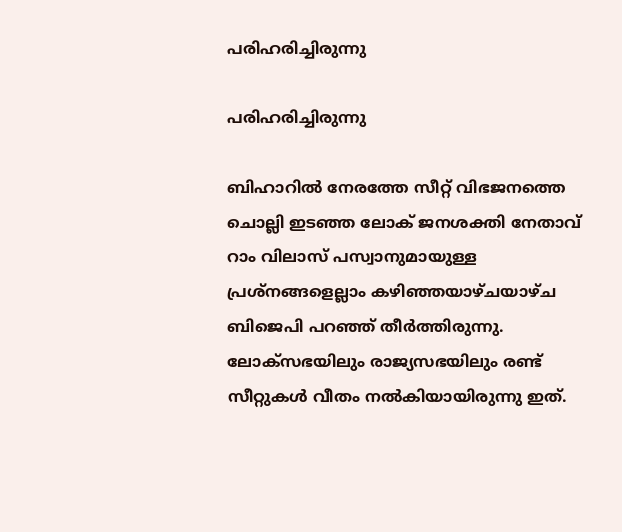പരിഹരിച്ചിരുന്നു

പരിഹരിച്ചിരുന്നു

ബിഹാറില്‍ നേരത്തേ സീറ്റ് വിഭജനത്തെ ചൊല്ലി ഇടഞ്ഞ ലോക് ജനശക്തി നേതാവ് റാം വിലാസ് പസ്വാനുമായുള്ള പ്രശ്നങ്ങളെല്ലാം കഴിഞ്ഞയാഴ്ചയാഴ്ച ബിജെപി പറഞ്ഞ് തീര്‍ത്തിരുന്നു. ലോക്സഭയിലും രാജ്യസഭയിലും രണ്ട് സീറ്റുകള്‍ വീതം നല്‍കിയായിരുന്നു ഇത്.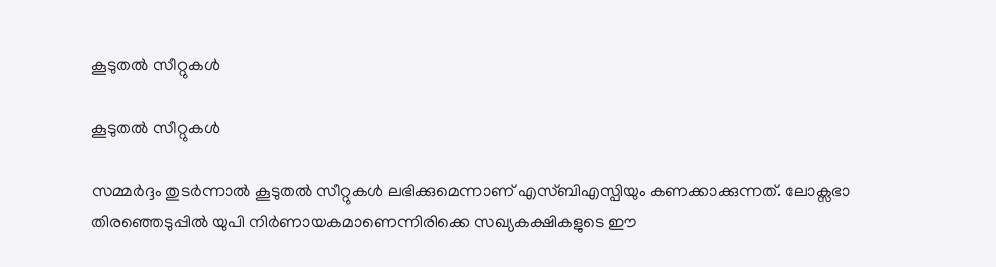കൂടുതല്‍ സീറ്റുകള്‍

കൂടുതല്‍ സീറ്റുകള്‍

സമ്മര്‍ദ്ദം തുടര്‍ന്നാല്‍ കൂടുതല്‍ സീറ്റുകള്‍ ലഭിക്കുമെന്നാണ് എസ്ബിഎസ്പിയും കണക്കാക്കുന്നത്. ലോക്സഭാ തിരഞ്ഞെടുപ്പില്‍ യുപി നിര്‍ണായകമാണെന്നിരിക്കെ സഖ്യകക്ഷികളുടെ ഈ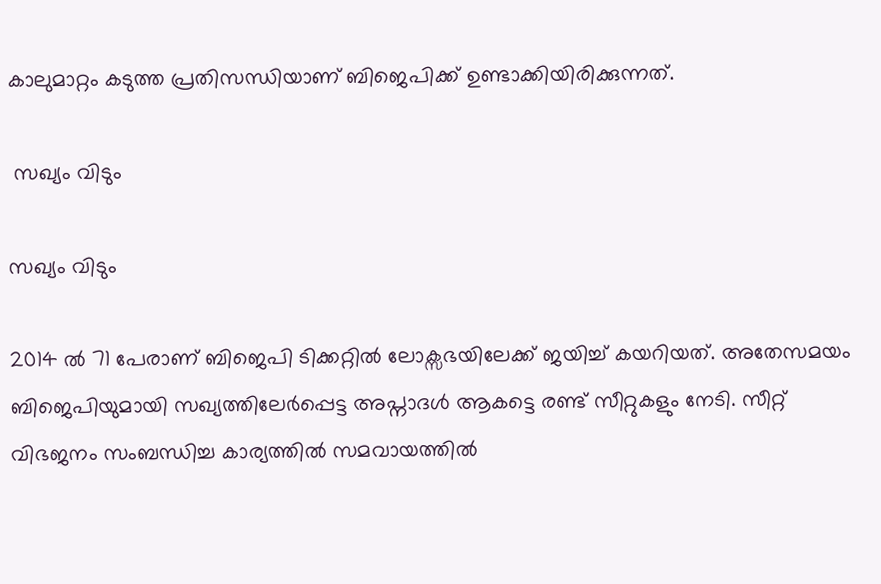കാലുമാറ്റം കടുത്ത പ്രതിസന്ധിയാണ് ബിജെപിക്ക് ഉണ്ടാക്കിയിരിക്കുന്നത്.

 സഖ്യം വിടും

സഖ്യം വിടും

2014 ല്‍ 71 പേരാണ് ബിജെപി ടിക്കറ്റില്‍ ലോക്സഭയിലേക്ക് ജയിച്ച് കയറിയത്. അതേസമയം ബിജെപിയുമായി സഖ്യത്തിലേര്‍പ്പെട്ട അപ്നാദള്‍ ആകട്ടെ രണ്ട് സീറ്റുകളും നേടി. സീറ്റ് വിഭജനം സംബന്ധിച്ച കാര്യത്തില്‍ സമവായത്തില്‍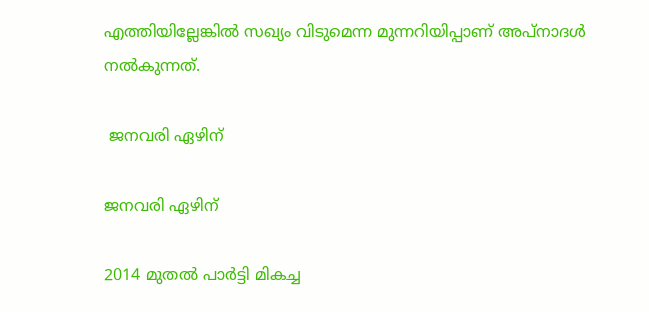എത്തിയില്ലേങ്കില്‍ സഖ്യം വിടുമെന്ന മുന്നറിയിപ്പാണ് അപ്നാദള്‍ നല്‍കുന്നത്.

 ജനവരി ഏഴിന്

ജനവരി ഏഴിന്

2014 മുതല്‍ പാര്‍ട്ടി മികച്ച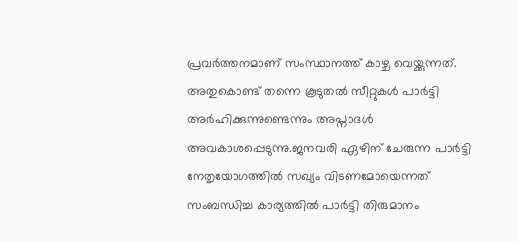പ്രവര്‍ത്തനമാണ് സംസ്ഥാനത്ത് കാഴ്ച വെയ്ക്കുന്നത്. അതുകൊണ്ട് തന്നെ കൂടുതല്‍ സീറ്റുകള്‍ പാര്‍ട്ടി അര്‍ഹിക്കുന്നുണ്ടെന്നും അപ്നാദള്‍ അവകാശപ്പെടുന്നു.ജനവരി ഏഴിന് ചേരുന്ന പാര്‍ട്ടി നേതൃയോഗത്തില്‍ സഖ്യം വിടണമോയെന്നത് സംബന്ധിച്ച കാര്യത്തില്‍ പാര്‍ട്ടി തിരുമാനം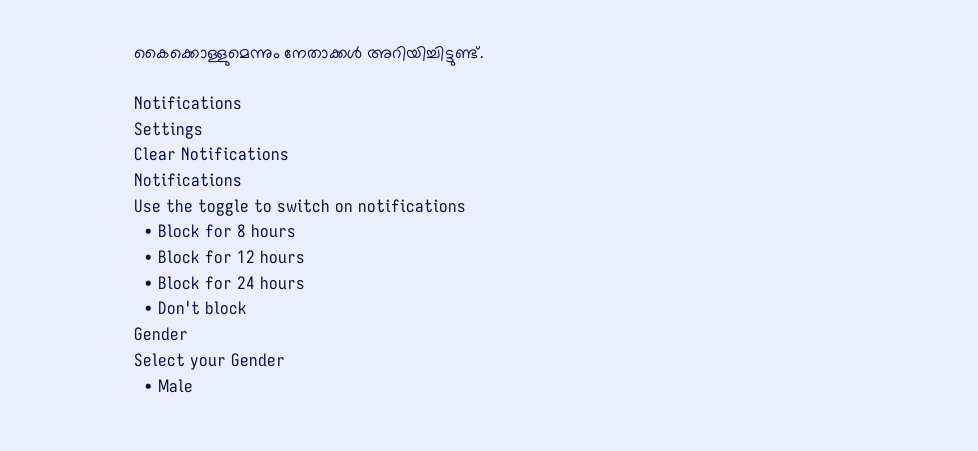കൈക്കൊള്ളുമെന്നും നേതാക്കള്‍ അറിയിച്ചിട്ടുണ്ട്.

Notifications
Settings
Clear Notifications
Notifications
Use the toggle to switch on notifications
  • Block for 8 hours
  • Block for 12 hours
  • Block for 24 hours
  • Don't block
Gender
Select your Gender
  • Male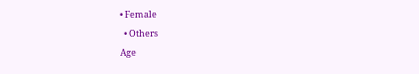• Female
  • Others
Age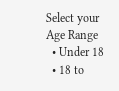Select your Age Range
  • Under 18
  • 18 to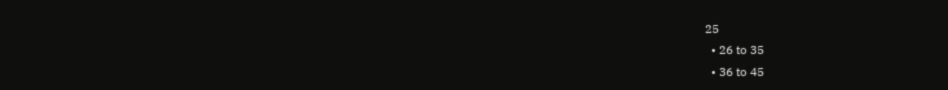25
  • 26 to 35
  • 36 to 45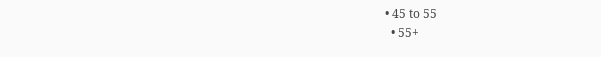• 45 to 55
  • 55+